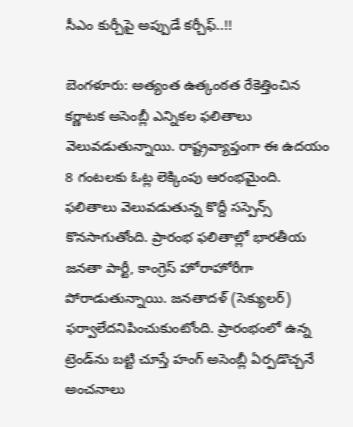సీఎం కుర్చీపై అప్పుడే కర్చీఫ్..!!

బెంగళూరు: అత్యంత ఉత్కంఠత రేకెత్తించిన కర్ణాటక అసెంబ్లీ ఎన్నికల ఫలితాలు వెలువడుతున్నాయి. రాష్ట్రవ్యాప్తంగా ఈ ఉదయం 8 గంటలకు ఓట్ల లెక్కింపు ఆరంభమైంది. ఫలితాలు వెలువడుతున్న కొద్దీ సస్పెన్స్ కొనసాగుతోంది. ప్రారంభ ఫలితాల్లో భారతీయ జనతా పార్టీ, కాంగ్రెస్ హోరాహోరీగా పోరాడుతున్నాయి. జనతాదళ్ (సెక్యులర్) ఫర్వాలేదనిపించుకుంటోంది. ప్రారంభంలో ఉన్న ట్రెండ్‌ను బట్టి చూస్తే హంగ్ అసెంబ్లీ ఏర్పడొచ్చనే అంచనాలు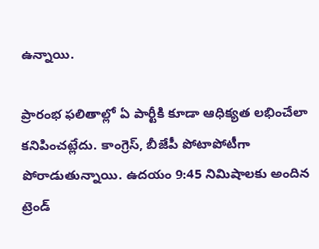ఉన్నాయి.

ప్రారంభ ఫలితాల్లో ఏ పార్టీకి కూడా ఆధిక్యత లభించేలా కనిపించట్లేదు. కాంగ్రెస్, బీజేపీ పోటాపోటీగా పోరాడుతున్నాయి. ఉదయం 9:45 నిమిషాలకు అందిన ట్రెండ్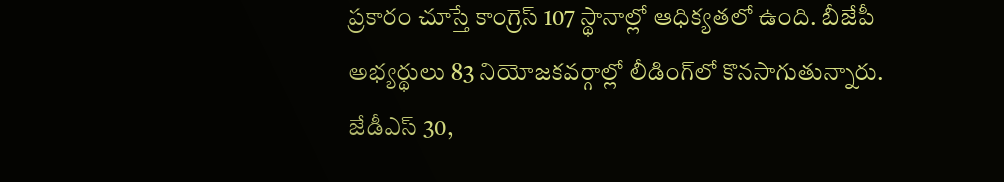ప్రకారం చూస్తే కాంగ్రెస్ 107 స్థానాల్లో ఆధిక్యతలో ఉంది. బీజేపీ అభ్యర్థులు 83 నియోజకవర్గాల్లో లీడింగ్‌లో కొనసాగుతున్నారు. జేడీఎస్ 30,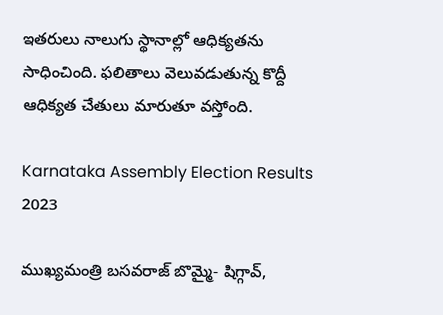ఇతరులు నాలుగు స్థానాల్లో ఆధిక్యతను సాధించింది. ఫలితాలు వెలువడుతున్న కొద్దీ ఆధిక్యత చేతులు మారుతూ వస్తోంది.

Karnataka Assembly Election Results 2023

ముఖ్యమంత్రి బసవరాజ్ బొమ్మై- షిగ్గావ్,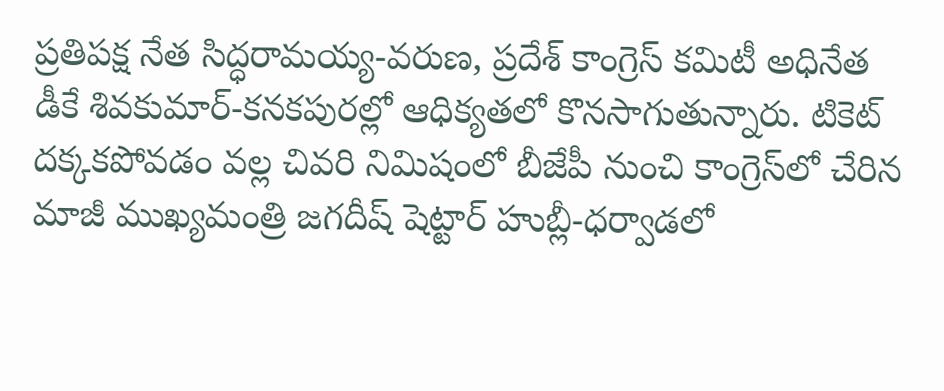ప్రతిపక్ష నేత సిద్ధరామయ్య-వరుణ, ప్రదేశ్ కాంగ్రెస్ కమిటీ అధినేత డీకే శివకుమార్-కనకపురల్లో ఆధిక్యతలో కొనసాగుతున్నారు. టికెట్ దక్కకపోవడం వల్ల చివరి నిమిషంలో బీజేపీ నుంచి కాంగ్రెస్‌లో చేరిన మాజీ ముఖ్యమంత్రి జగదీష్ షెట్టార్ హుబ్లీ-ధర్వాడలో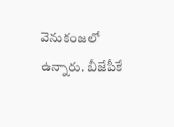వెనుకంజలో ఉన్నారు. బీజేపీకే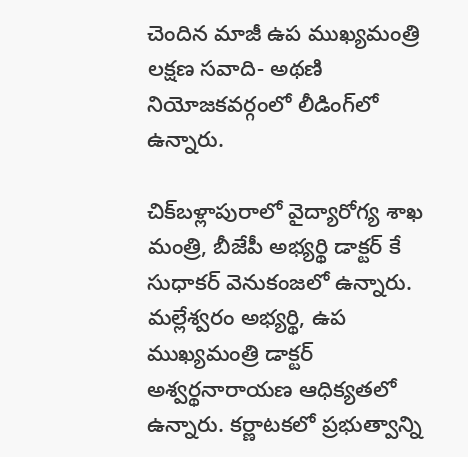చెందిన మాజీ ఉప ముఖ్యమంత్రి లక్షణ సవాది- అథణి నియోజకవర్గంలో లీడింగ్‌లో ఉన్నారు.

చిక్‌బళ్లాపురాలో వైద్యారోగ్య శాఖ మంత్రి, బీజేపీ అభ్యర్థి డాక్టర్ కే సుధాకర్ వెనుకంజలో ఉన్నారు. మల్లేశ్వరం అభ్యర్థి, ఉప ముఖ్యమంత్రి డాక్టర్ అశ్వర్థనారాయణ ఆధిక్యతలో ఉన్నారు. కర్ణాటకలో ప్రభుత్వాన్ని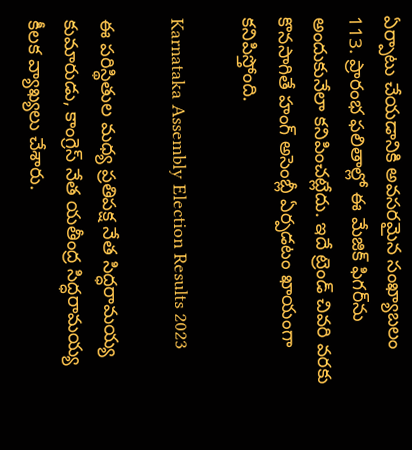ఏర్పాటు చేయడానికి అవసరమైన సంఖ్యాబలం 113. ప్రారంభ ఫలితాల్లో ఈ మేజిక్ ఫిగర్‌ను అందుకునేలా కనిపించట్లేదు. ఇదే ట్రెండ్ చివరి వరకు కొనసాగితే హంగ్ అసెంబ్లీ ఏర్పడటం ఖాయంగా కనిపిస్తోంది.

Karnataka Assembly Election Results 2023

ఈ పరిస్థితుల మధ్య ప్రతిపక్ష నేత సిద్ధరామయ్య కుమారుడు, కాంగ్రెస్ నేత యతీంద్ర సిద్ధరామయ్య కీలక వ్యాఖ్యలు చేశారు.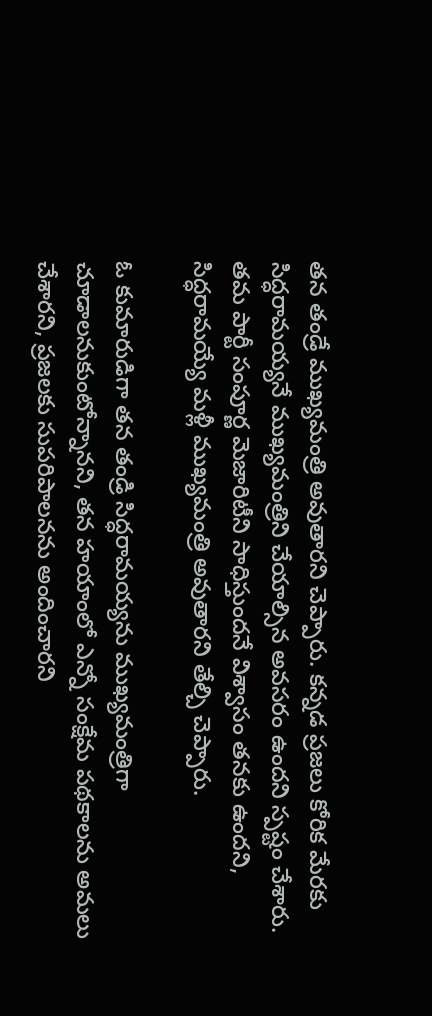తన తండ్రే ముఖ్యమంత్రి అవుతారని చెప్పారు. కన్నడ ప్రజలు కోరిక మేరకు సిద్ధరామయ్యనే ముఖ్యమంత్రిని చేయాల్సిన అవసరం ఉందని స్పష్టం చేశారు. తమ పార్టీ సంపూర్ణ మెజారిటీని సాధిస్తుందనే విశ్వాసం తనకు ఉందని, సిద్ధరామయ్యే మళ్లీ ముఖ్యమంత్రి అవుతారని తేల్చి చెప్పారు.

ఓ కుమారుడిగా తన తండ్రి సిద్ధరామయ్యను ముఖ్యమంత్రిగా చూడాలనుకుంటోన్నానని, తన హయాంలో ఎన్నో సంక్షేమ పథకాలను అమలు చేశారని, ప్రజలకు సుపరిపాలనను అందించారని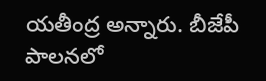యతీంద్ర అన్నారు. బీజేపీ పాలనలో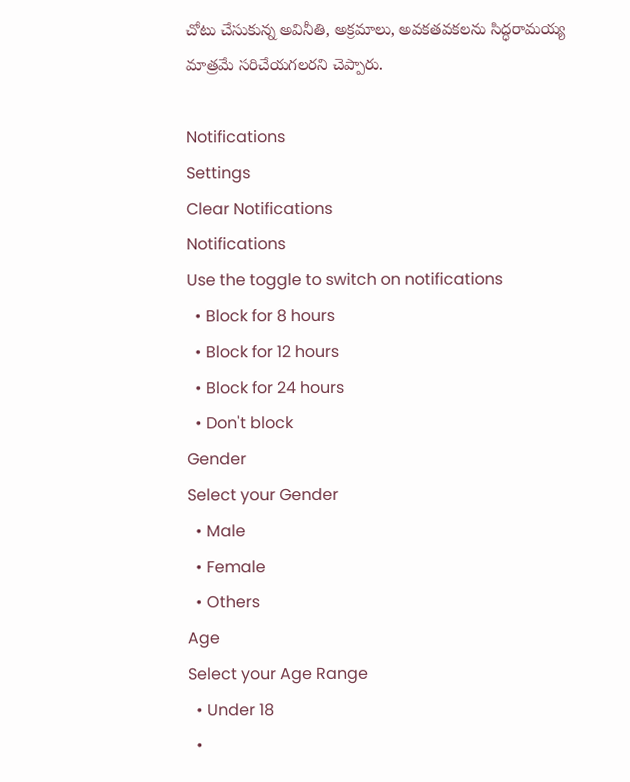చోటు చేసుకున్న అవినీతి, అక్రమాలు, అవకతవకలను సిద్ధరామయ్య మాత్రమే సరిచేయగలరని చెప్పారు.

Notifications
Settings
Clear Notifications
Notifications
Use the toggle to switch on notifications
  • Block for 8 hours
  • Block for 12 hours
  • Block for 24 hours
  • Don't block
Gender
Select your Gender
  • Male
  • Female
  • Others
Age
Select your Age Range
  • Under 18
  •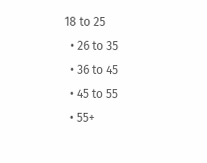18 to 25
  • 26 to 35
  • 36 to 45
  • 45 to 55
  • 55+